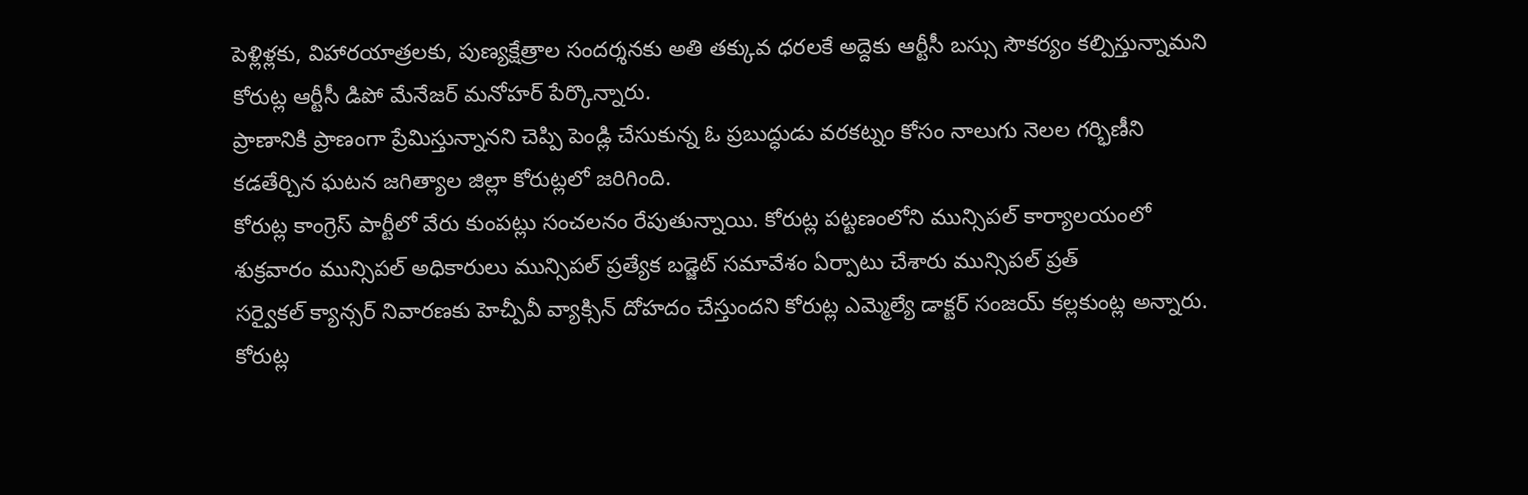పెళ్లిళ్లకు, విహారయాత్రలకు, పుణ్యక్షేత్రాల సందర్శనకు అతి తక్కువ ధరలకే అద్దెకు ఆర్టీసీ బస్సు సౌకర్యం కల్పిస్తున్నామని కోరుట్ల ఆర్టీసీ డిపో మేనేజర్ మనోహర్ పేర్కొన్నారు.
ప్రాణానికి ప్రాణంగా ప్రేమిస్తున్నానని చెప్పి పెండ్లి చేసుకున్న ఓ ప్రబుద్ధుడు వరకట్నం కోసం నాలుగు నెలల గర్భిణీని కడతేర్చిన ఘటన జగిత్యాల జిల్లా కోరుట్లలో జరిగింది.
కోరుట్ల కాంగ్రెస్ పార్టీలో వేరు కుంపట్లు సంచలనం రేపుతున్నాయి. కోరుట్ల పట్టణంలోని మున్సిపల్ కార్యాలయంలో శుక్రవారం మున్సిపల్ అధికారులు మున్సిపల్ ప్రత్యేక బడ్జెట్ సమావేశం ఏర్పాటు చేశారు మున్సిపల్ ప్రత్
సర్వైకల్ క్యాన్సర్ నివారణకు హెచ్పీవీ వ్యాక్సిన్ దోహదం చేస్తుందని కోరుట్ల ఎమ్మెల్యే డాక్టర్ సంజయ్ కల్లకుంట్ల అన్నారు. కోరుట్ల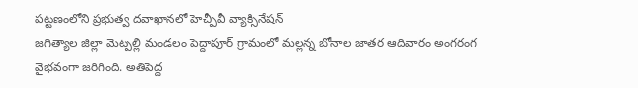పట్టణంలోని ప్రభుత్వ దవాఖానలో హెచ్పీవీ వ్యాక్సినేషన్
జగిత్యాల జిల్లా మెట్పల్లి మండలం పెద్దాపూర్ గ్రామంలో మల్లన్న బోనాల జాతర ఆదివారం అంగరంగ వైభవంగా జరిగింది. అతిపెద్ద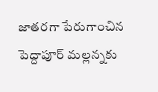జాతరగా పేరుగాంచిన పెద్దాపూర్ మల్లన్నకు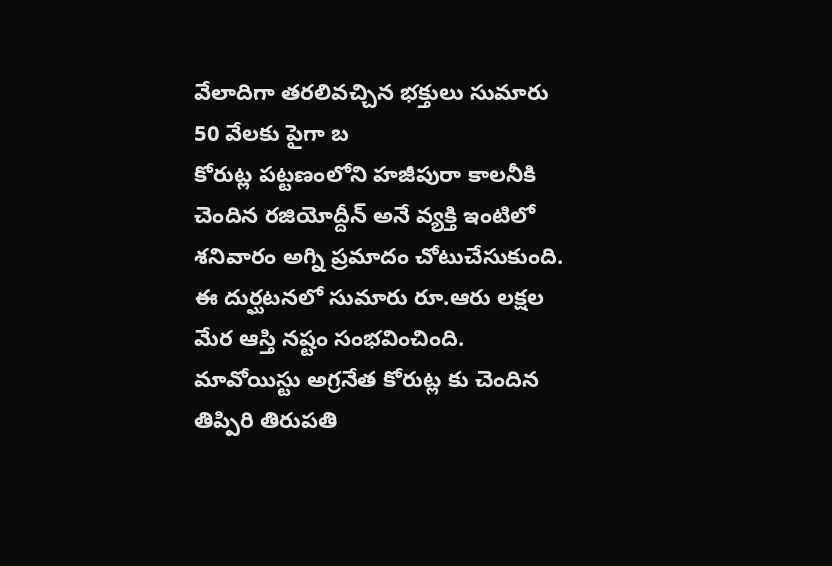వేలాదిగా తరలివచ్చిన భక్తులు సుమారు 50 వేలకు పైగా బ
కోరుట్ల పట్టణంలోని హజీపురా కాలనీకి చెందిన రజియోద్దీన్ అనే వ్యక్తి ఇంటిలో శనివారం అగ్ని ప్రమాదం చోటుచేసుకుంది. ఈ దుర్ఘటనలో సుమారు రూ.ఆరు లక్షల మేర ఆస్తి నష్టం సంభవించింది.
మావోయిస్టు అగ్రనేత కోరుట్ల కు చెందిన తిప్పిరి తిరుపతి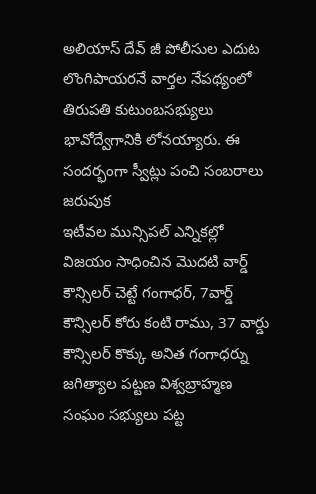అలియాస్ దేవ్ జీ పోలీసుల ఎదుట లొంగిపాయరనే వార్తల నేపథ్యంలో తిరుపతి కుటుంబసభ్యులు భావోద్వేగానికి లోనయ్యారు. ఈ సందర్భంగా స్వీట్లు పంచి సంబరాలు జరుపుక
ఇటీవల మున్సిపల్ ఎన్నికల్లో విజయం సాధించిన మొదటి వార్డ్ కౌన్సిలర్ చెట్టే గంగాధర్, 7వార్డ్ కౌన్సిలర్ కోరు కంటి రాము, 37 వార్డు కౌన్సిలర్ కొక్కు అనిత గంగాధర్ను జగిత్యాల పట్టణ విశ్వబ్రాహ్మణ సంఘం సభ్యులు పట్ట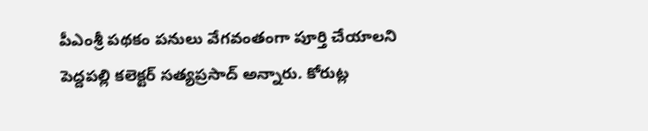పీఎంశ్రీ పథకం పనులు వేగవంతంగా పూర్తి చేయాలని పెద్దపల్లి కలెక్టర్ సత్యప్రసాద్ అన్నారు. కోరుట్ల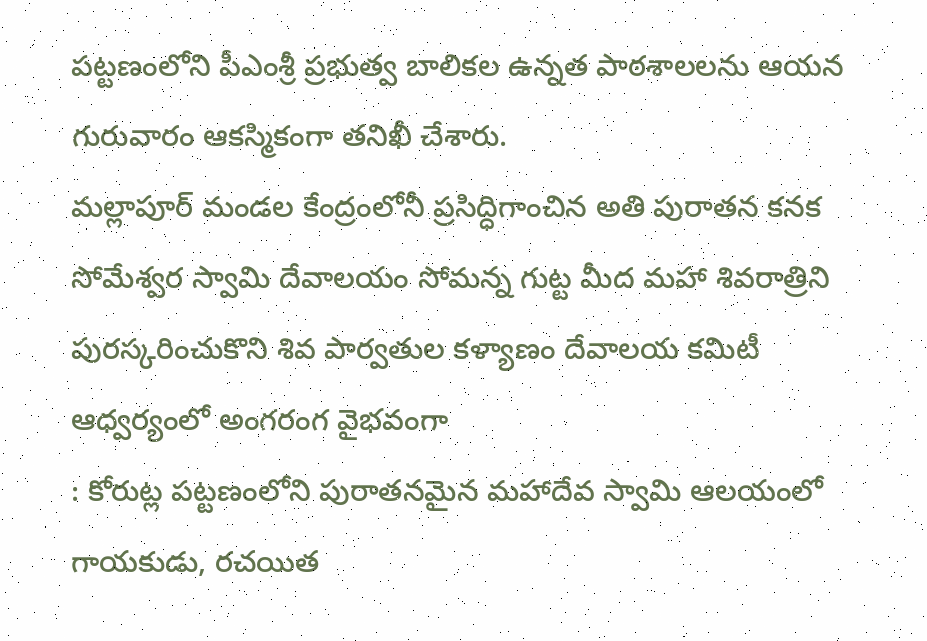పట్టణంలోని పీఎంశ్రీ ప్రభుత్వ బాలికల ఉన్నత పాఠశాలలను ఆయన గురువారం ఆకస్మికంగా తనిఖీ చేశారు.
మల్లాపూర్ మండల కేంద్రంలోనీ ప్రసిద్ధిగాంచిన అతి పురాతన కనక సోమేశ్వర స్వామి దేవాలయం సోమన్న గుట్ట మీద మహా శివరాత్రిని పురస్కరించుకొని శివ పార్వతుల కళ్యాణం దేవాలయ కమిటీ ఆధ్వర్యంలో అంగరంగ వైభవంగా
: కోరుట్ల పట్టణంలోని పురాతనమైన మహాదేవ స్వామి ఆలయంలో గాయకుడు, రచయిత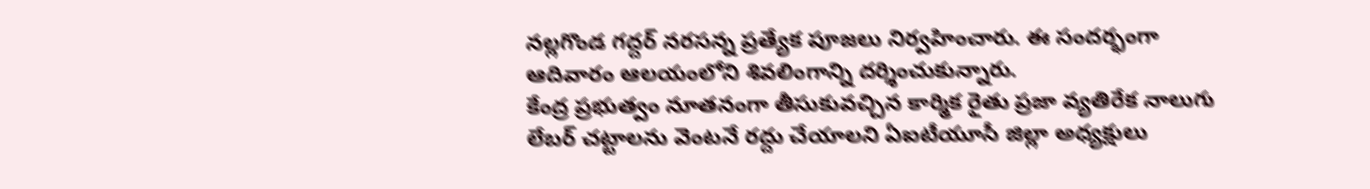నల్లగొండ గద్దర్ నరసన్న ప్రత్యేక పూజలు నిర్వహించారు. ఈ సందర్భంగా ఆదివారం ఆలయంలోని శివలింగాన్ని దర్శించుకున్నారు.
కేంద్ర ప్రభుత్వం నూతనంగా తీసుకువచ్చిన కార్మిక రైతు ప్రజా వ్యతిరేక నాలుగు లేబర్ చట్టాలను వెంటనే రద్దు చేయాలని ఏఐటీయూసీ జిల్లా అధ్యక్షులు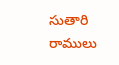సుతారి రాములు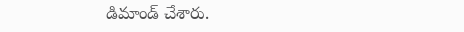డిమాండ్ చేశారు.